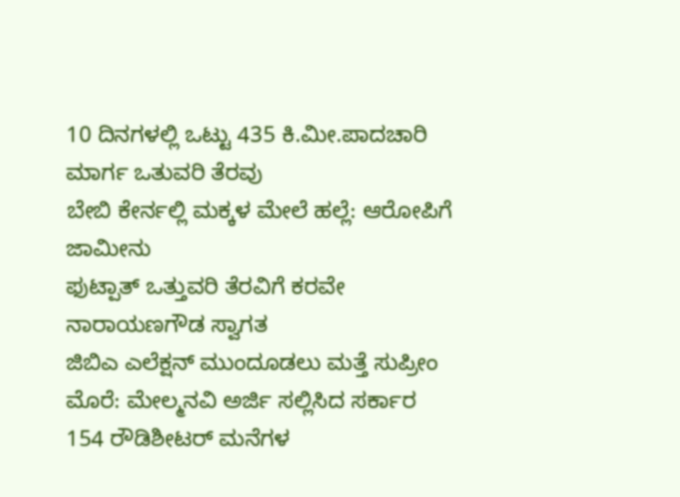10 ದಿನಗಳಲ್ಲಿ ಒಟ್ಟು 435 ಕಿ.ಮೀ.ಪಾದಚಾರಿ ಮಾರ್ಗ ಒತುವರಿ ತೆರವು
ಬೇಬಿ ಕೇರ್ನಲ್ಲಿ ಮಕ್ಕಳ ಮೇಲೆ ಹಲ್ಲೆ: ಆರೋಪಿಗೆ ಜಾಮೀನು
ಫುಟ್ಪಾತ್ ಒತ್ತುವರಿ ತೆರವಿಗೆ ಕರವೇ ನಾರಾಯಣಗೌಡ ಸ್ವಾಗತ
ಜಿಬಿಎ ಎಲೆಕ್ಷನ್ ಮುಂದೂಡಲು ಮತ್ತೆ ಸುಪ್ರೀಂ ಮೊರೆ: ಮೇಲ್ಮನವಿ ಅರ್ಜಿ ಸಲ್ಲಿಸಿದ ಸರ್ಕಾರ
154 ರೌಡಿಶೀಟರ್ ಮನೆಗಳ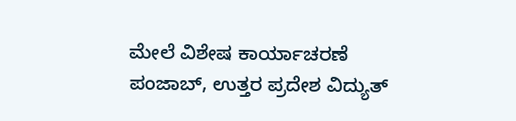ಮೇಲೆ ವಿಶೇಷ ಕಾರ್ಯಾಚರಣೆ
ಪಂಜಾಬ್, ಉತ್ತರ ಪ್ರದೇಶ ವಿದ್ಯುತ್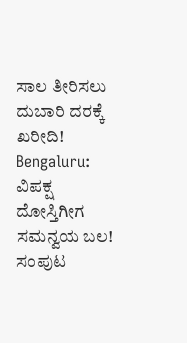ಸಾಲ ತೀರಿಸಲು ದುಬಾರಿ ದರಕ್ಕೆ ಖರೀದಿ!
Bengaluru: ವಿಪಕ್ಷ ದೋಸ್ತಿಗೀಗ ಸಮನ್ವಯ ಬಲ!
ಸಂಪುಟ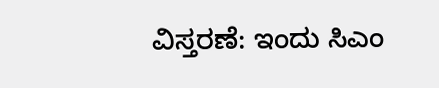ವಿಸ್ತರಣೆ: ಇಂದು ಸಿಎಂ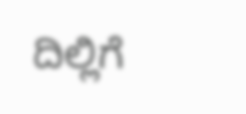ದಿಲ್ಲಿಗೆ